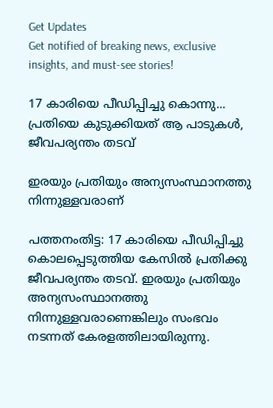Get Updates
Get notified of breaking news, exclusive insights, and must-see stories!

17 കാരിയെ പീഡിപ്പിച്ചു കൊന്നു... പ്രതിയെ കുടുക്കിയത് ആ പാടുകള്‍, ജീവപര്യന്തം തടവ്

ഇരയും പ്രതിയും അന്യസംസ്ഥാനത്തു നിന്നുള്ളവരാണ്

പത്തനംതിട്ട: 17 കാരിയെ പീഡിപ്പിച്ചു കൊലപ്പെടുത്തിയ കേസില്‍ പ്രതിക്കു ജീവപര്യന്തം തടവ്. ഇരയും പ്രതിയും അന്യസംസ്ഥാനത്തു നിന്നുള്ളവരാണെങ്കിലും സംഭവം നടന്നത് കേരളത്തിലായിരുന്നു.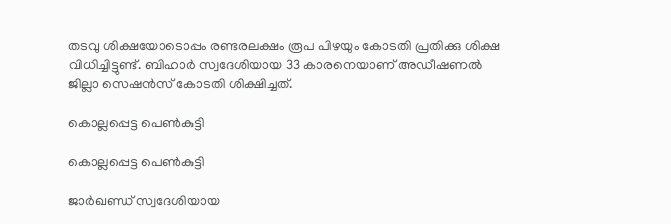തടവു ശിക്ഷയോടൊപ്പം രണ്ടരലക്ഷം രൂപ പിഴയും കോടതി പ്രതിക്കു ശിക്ഷ വിധിച്ചിട്ടുണ്ട്. ബിഹാര്‍ സ്വദേശിയായ 33 കാരനെയാണ് അഡീഷണല്‍ ജില്ലാ സെഷന്‍സ് കോടതി ശിക്ഷിച്ചത്.

കൊല്ലപ്പെട്ട പെണ്‍കുട്ടി

കൊല്ലപ്പെട്ട പെണ്‍കുട്ടി

ജാര്‍ഖണ്ഡ് സ്വദേശിയായ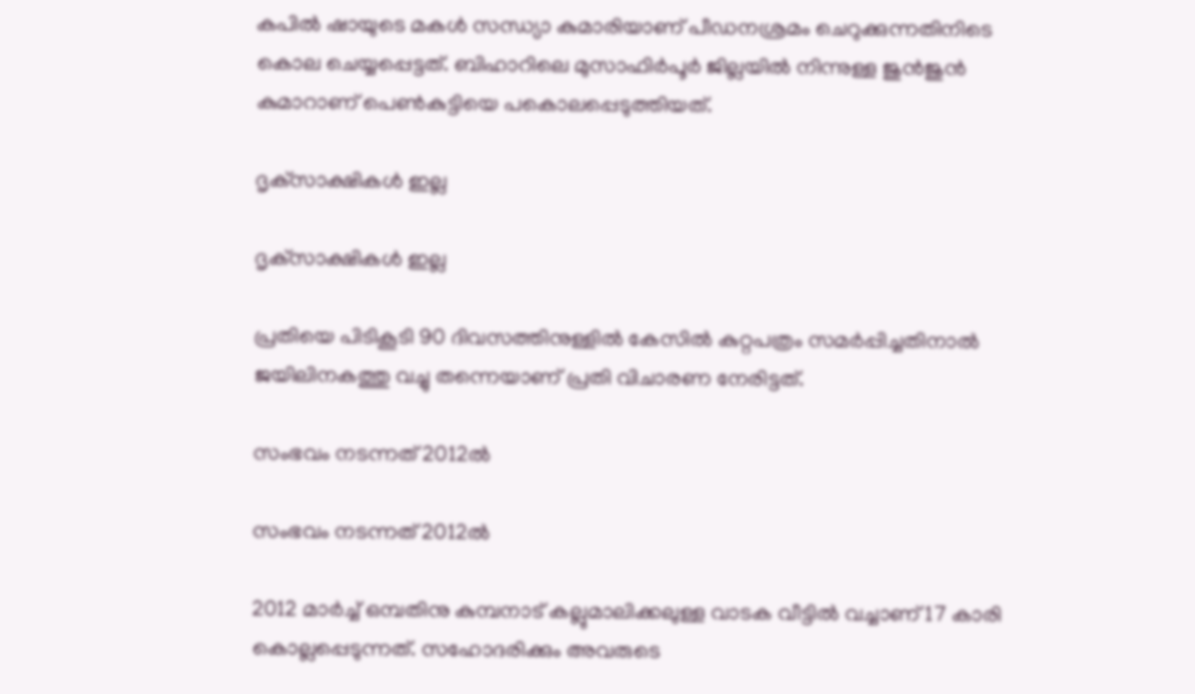കപില്‍ ഷായുടെ മകള്‍ സന്ധ്യാ കുമാരിയാണ് പീഡനശ്രമം ചെറുക്കുന്നതിനിടെ കൊല ചെയ്യപ്പെട്ടത്. ബിഹാറിലെ മുസാഫിര്‍പൂര്‍ ജില്ലയില്‍ നിന്നുള്ള ജുന്‍ജുന്‍ കുമാറാണ് പെണ്‍കുട്ടിയെ പകൊലപ്പെടുത്തിയത്.

ദൃക്‌സാക്ഷികള്‍ ഇല്ല

ദൃക്‌സാക്ഷികള്‍ ഇല്ല

പ്രതിയെ പിടികൂടി 90 ദിവസത്തിനുള്ളില്‍ കേസില്‍ കുറ്റപത്രം സമര്‍പ്പിച്ചതിനാല്‍ ജയിലിനകത്തു വച്ചു തന്നെയാണ് പ്രതി വിചാരണ നേരിട്ടത്.

സംഭവം നടന്നത് 2012ല്‍

സംഭവം നടന്നത് 2012ല്‍

2012 മാര്‍ച്ച് ഒമ്പതിനു കുമ്പനാട് കല്ലുമാലിക്കലുള്ള വാടക വീട്ടില്‍ വച്ചാണ് 17 കാരി കൊല്ലപ്പെടുന്നത്. സഹോദരിക്കും അവരുടെ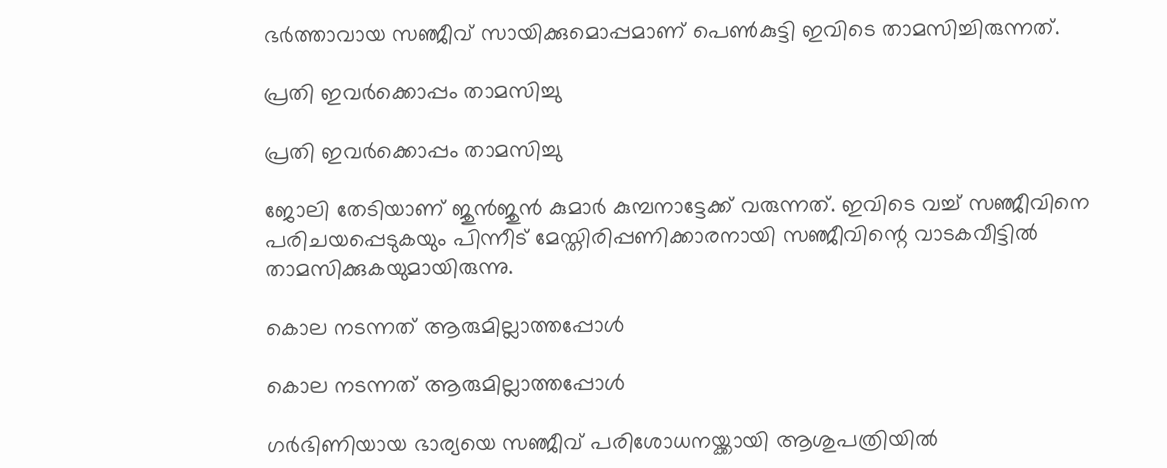ഭര്‍ത്താവായ സഞ്ജീവ് സായിക്കുമൊപ്പമാണ് പെണ്‍കുട്ടി ഇവിടെ താമസിച്ചിരുന്നത്.

പ്രതി ഇവര്‍ക്കൊപ്പം താമസിച്ചു

പ്രതി ഇവര്‍ക്കൊപ്പം താമസിച്ചു

ജോലി തേടിയാണ് ജുന്‍ജുന്‍ കുമാര്‍ കുമ്പനാട്ടേക്ക് വരുന്നത്. ഇവിടെ വച്ച് സഞ്ജീവിനെ പരിചയപ്പെടുകയും പിന്നീട് മേസ്തിരിപ്പണിക്കാരനായി സഞ്ജീവിന്റെ വാടകവീട്ടില്‍ താമസിക്കുകയുമായിരുന്നു.

കൊല നടന്നത് ആരുമില്ലാത്തപ്പോള്‍

കൊല നടന്നത് ആരുമില്ലാത്തപ്പോള്‍

ഗര്‍ഭിണിയായ ഭാര്യയെ സഞ്ജീവ് പരിശോധനയ്ക്കായി ആശുപത്രിയില്‍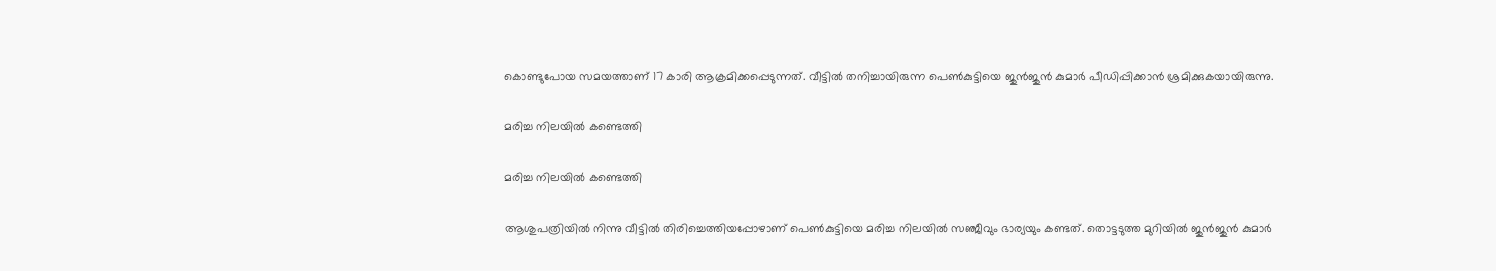കൊണ്ടുപോയ സമയത്താണ് 17 കാരി ആക്രമിക്കപ്പെടുന്നത്. വീട്ടില്‍ തനിച്ചായിരുന്ന പെണ്‍കുട്ടിയെ ജുന്‍ജുന്‍ കുമാര്‍ പീഡിപ്പിക്കാന്‍ ശ്രമിക്കുകയായിരുന്നു.

മരിച്ച നിലയില്‍ കണ്ടെത്തി

മരിച്ച നിലയില്‍ കണ്ടെത്തി

ആശുപത്രിയില്‍ നിന്നു വീട്ടില്‍ തിരിച്ചെത്തിയപ്പോഴാണ് പെണ്‍കുട്ടിയെ മരിച്ച നിലയില്‍ സഞ്ജീവും ഭാര്യയും കണ്ടത്. തൊട്ടടുത്ത മുറിയില്‍ ജുന്‍ജുന്‍ കുമാര്‍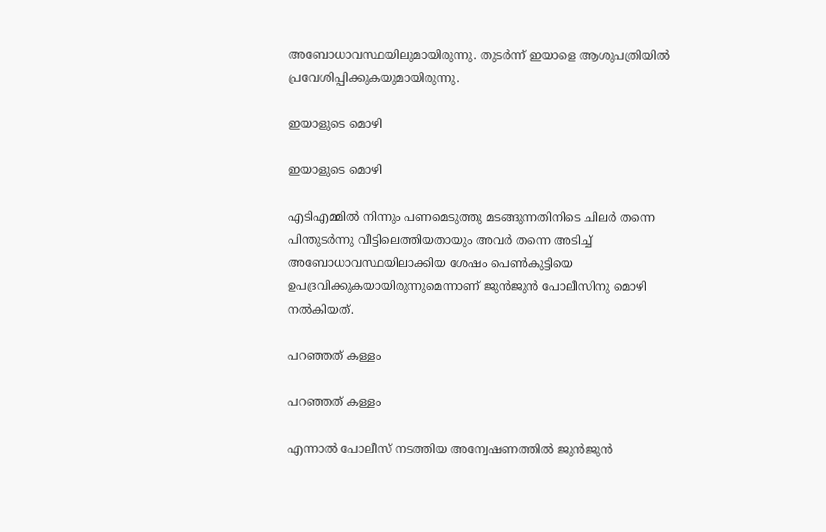അബോധാവസ്ഥയിലുമായിരുന്നു. തുടര്‍ന്ന് ഇയാളെ ആശുപത്രിയില്‍ പ്രവേശിപ്പിക്കുകയുമായിരുന്നു.

ഇയാളുടെ മൊഴി

ഇയാളുടെ മൊഴി

എടിഎമ്മില്‍ നിന്നും പണമെടുത്തു മടങ്ങുന്നതിനിടെ ചിലര്‍ തന്നെ പിന്തുടര്‍ന്നു വീട്ടിലെത്തിയതായും അവര്‍ തന്നെ അടിച്ച് അബോധാവസ്ഥയിലാക്കിയ ശേഷം പെണ്‍കുട്ടിയെ ഉപദ്രവിക്കുകയായിരുന്നുമെന്നാണ് ജുന്‍ജുന്‍ പോലീസിനു മൊഴി നല്‍കിയത്.

പറഞ്ഞത് കള്ളം

പറഞ്ഞത് കള്ളം

എന്നാല്‍ പോലീസ് നടത്തിയ അന്വേഷണത്തില്‍ ജുന്‍ജുന്‍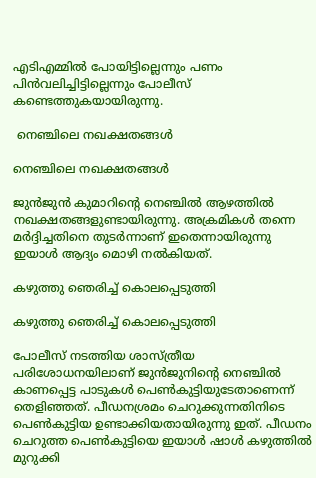എടിഎമ്മില്‍ പോയിട്ടില്ലെന്നും പണം പിന്‍വലിച്ചിട്ടില്ലെന്നും പോലീസ് കണ്ടെത്തുകയായിരുന്നു.

 നെഞ്ചിലെ നഖക്ഷതങ്ങള്‍

നെഞ്ചിലെ നഖക്ഷതങ്ങള്‍

ജുന്‍ജുന്‍ കുമാറിന്റെ നെഞ്ചില്‍ ആഴത്തില്‍ നഖക്ഷതങ്ങളുണ്ടായിരുന്നു. അക്രമികള്‍ തന്നെ മര്‍ദ്ദിച്ചതിനെ തുടര്‍ന്നാണ് ഇതെന്നായിരുന്നു ഇയാള്‍ ആദ്യം മൊഴി നല്‍കിയത്.

കഴുത്തു ഞെരിച്ച് കൊലപ്പെടുത്തി

കഴുത്തു ഞെരിച്ച് കൊലപ്പെടുത്തി

പോലീസ് നടത്തിയ ശാസ്ത്രീയ പരിശോധനയിലാണ് ജുന്‍ജുനിന്റെ നെഞ്ചില്‍ കാണപ്പെട്ട പാടുകള്‍ പെണ്‍കുട്ടിയുടേതാണെന്ന് തെളിഞ്ഞത്. പീഡനശ്രമം ചെറുക്കുന്നതിനിടെ പെണ്‍കുട്ടിയ ഉണ്ടാക്കിയതായിരുന്നു ഇത്. പീഡനം ചെറുത്ത പെണ്‍കുട്ടിയെ ഇയാള്‍ ഷാള്‍ കഴുത്തില്‍ മുറുക്കി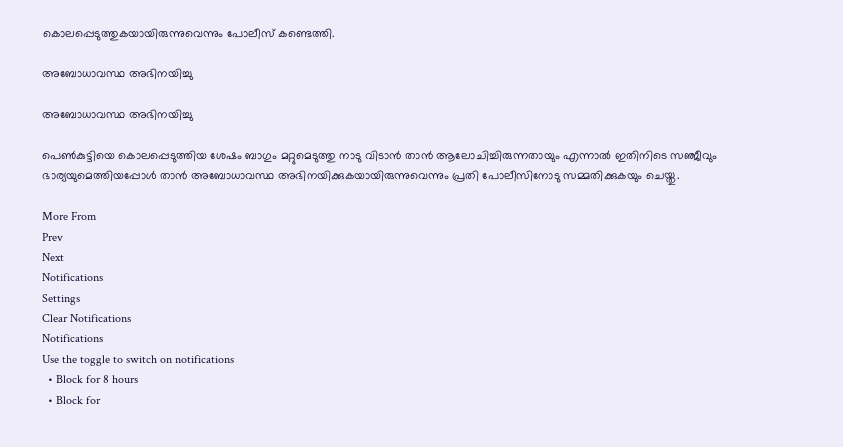കൊലപ്പെടുത്തുകയായിരുന്നുവെന്നും പോലീസ് കണ്ടെത്തി.

അബോധാവസ്ഥ അഭിനയിച്ചു

അബോധാവസ്ഥ അഭിനയിച്ചു

പെണ്‍കുട്ടിയെ കൊലപ്പെടുത്തിയ ശേഷം ബാഗും മറ്റുമെടുത്തു നാടു വിടാന്‍ താന്‍ ആലോചിച്ചിരുന്നതായും എന്നാല്‍ ഇതിനിടെ സഞ്ജീവും ഭാര്യയുമെത്തിയപ്പോള്‍ താന്‍ അബോധാവസ്ഥ അഭിനയിക്കുകയായിരുന്നുവെന്നും പ്രതി പോലീസിനോടു സമ്മതിക്കുകയും ചെയ്തു.

More From
Prev
Next
Notifications
Settings
Clear Notifications
Notifications
Use the toggle to switch on notifications
  • Block for 8 hours
  • Block for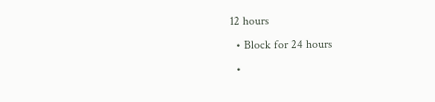12 hours
  • Block for 24 hours
  •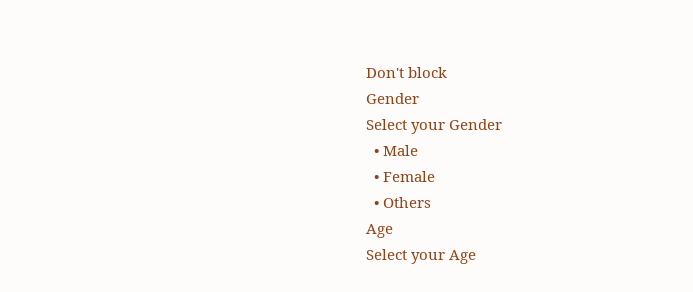Don't block
Gender
Select your Gender
  • Male
  • Female
  • Others
Age
Select your Age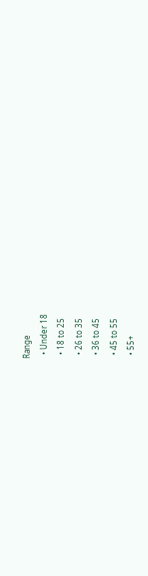Range
  • Under 18
  • 18 to 25
  • 26 to 35
  • 36 to 45
  • 45 to 55
  • 55+